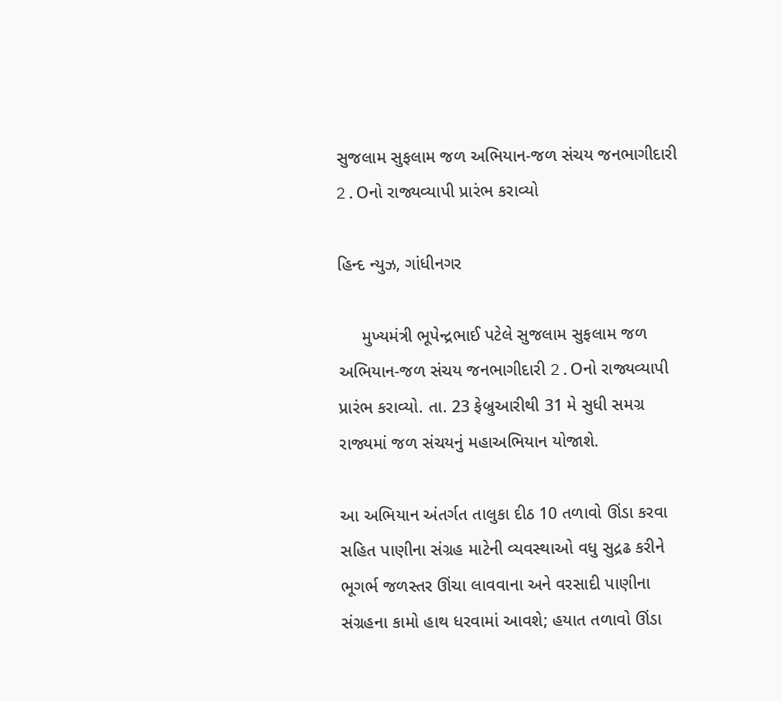સુજલામ સુફલામ જળ અભિયાન-જળ સંચય જનભાગીદારી 2.Oનો રાજ્યવ્યાપી પ્રારંભ કરાવ્યો

હિન્દ ન્યુઝ, ગાંધીનગર

     મુખ્યમંત્રી ભૂપેન્દ્રભાઈ પટેલે સુજલામ સુફલામ જળ અભિયાન-જળ સંચય જનભાગીદારી 2.Oનો રાજ્યવ્યાપી પ્રારંભ કરાવ્યો. તા. 23 ફેબ્રુઆરીથી 31 મે સુધી સમગ્ર રાજ્યમાં જળ સંચયનું મહાઅભિયાન યોજાશે.

આ અભિયાન અંતર્ગત તાલુકા દીઠ 10 તળાવો ઊંડા કરવા સહિત પાણીના સંગ્રહ માટેની વ્યવસ્થાઓ વધુ સુદ્રઢ કરીને ભૂગર્ભ જળસ્તર ઊંચા લાવવાના અને વરસાદી પાણીના સંગ્રહના કામો હાથ ધરવામાં આવશે; હયાત તળાવો ઊંડા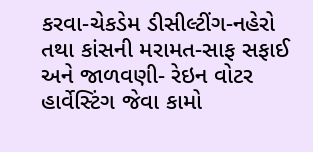કરવા-ચેકડેમ ડીસીલ્ટીંગ-નહેરો તથા કાંસની મરામત-સાફ સફાઈ અને જાળવણી- રેઇન વોટર હાર્વેસ્ટિંગ જેવા કામો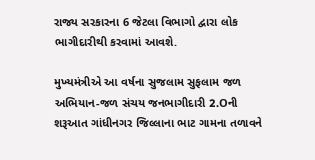રાજ્ય સરકારના 6 જેટલા વિભાગો દ્વારા લોક ભાગીદારીથી કરવામાં આવશે.

મુખ્યમંત્રીએ આ વર્ષના સુજલામ સુફલામ જળ અભિયાન-જળ સંચય જનભાગીદારી 2.Oની શરૂઆત ગાંધીનગર જિલ્લાના ભાટ ગામના તળાવને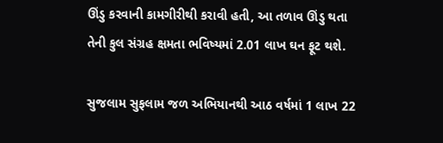ઊંડુ કરવાની કામગીરીથી કરાવી હતી, આ તળાવ ઊંડુ થતા તેની કુલ સંગ્રહ ક્ષમતા ભવિષ્યમાં 2.01 લાખ ઘન ફૂટ થશે.

સુજલામ સુફલામ જળ અભિયાનથી આઠ વર્ષમાં 1 લાખ 22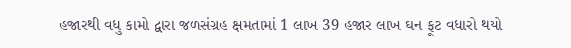હજારથી વધુ કામો દ્વારા જળસંગ્રહ ક્ષમતામાં 1 લાખ 39 હજાર લાખ ઘન ફૂટ વધારો થયો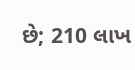છે; 210 લાખ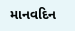માનવદિન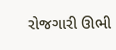રોજગારી ઊભી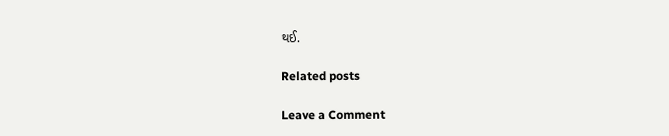થઈ.

Related posts

Leave a Comment